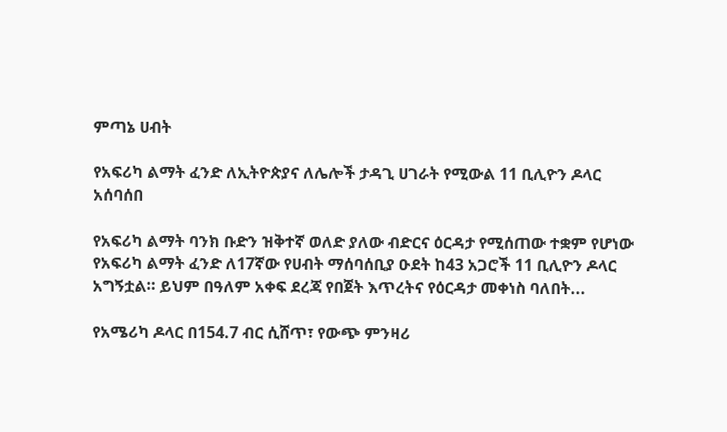ምጣኔ ሀብት

የአፍሪካ ልማት ፈንድ ለኢትዮጵያና ለሌሎች ታዳጊ ሀገራት የሚውል 11 ቢሊዮን ዶላር አሰባሰበ

የአፍሪካ ልማት ባንክ ቡድን ዝቅተኛ ወለድ ያለው ብድርና ዕርዳታ የሚሰጠው ተቋም የሆነው የአፍሪካ ልማት ፈንድ ለ17ኛው የሀብት ማሰባሰቢያ ዑደት ከ43 አጋሮች 11 ቢሊዮን ዶላር አግኝቷል። ይህም በዓለም አቀፍ ደረጃ የበጀት እጥረትና የዕርዳታ መቀነስ ባለበት...

የአሜሪካ ዶላር በ154.7 ብር ሲሸጥ፣ የውጭ ምንዛሪ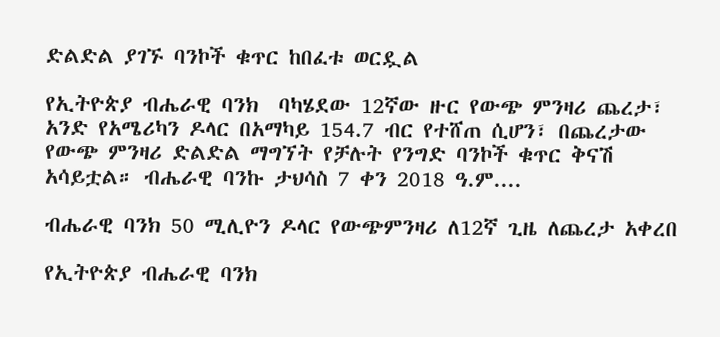ድልድል ያገኙ ባንኮች ቁጥር ከበፈቱ ወርዷል

የኢትዮጵያ ብሔራዊ ባንክ  ባካሄደው 12ኛው ዙር የውጭ ምንዛሪ ጨረታ፣ አንድ የአሜሪካን ዶላር በአማካይ 154.7 ብር የተሸጠ ሲሆን፣ በጨረታው የውጭ ምንዛሪ ድልድል ማግኘት የቻሉት የንግድ ባንኮች ቁጥር ቅናሽ አሳይቷል። ብሔራዊ ባንኩ ታህሳስ 7 ቀን 2018 ዓ.ም....

ብሔራዊ ባንክ 50 ሚሊዮን ዶላር የውጭምንዛሪ ለ12ኛ ጊዜ ለጨረታ አቀረበ

የኢትዮጵያ ብሔራዊ ባንክ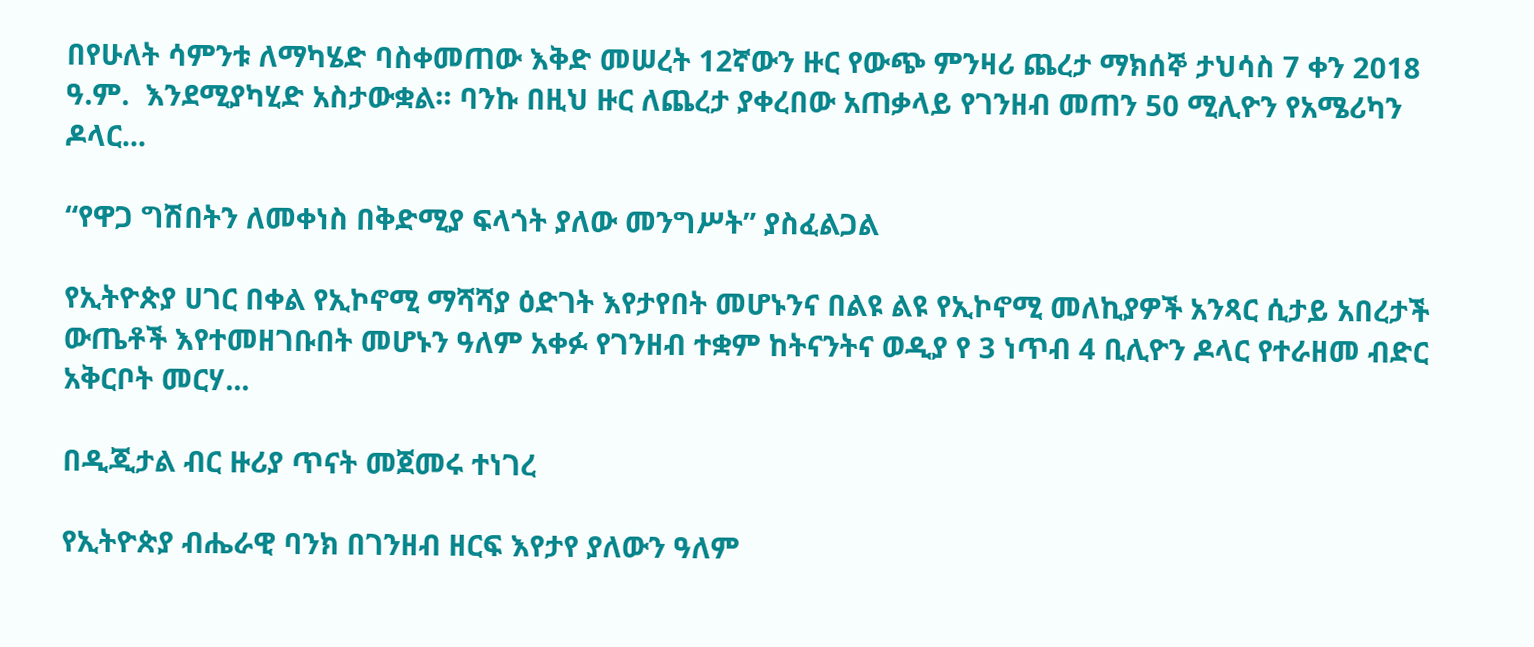በየሁለት ሳምንቱ ለማካሄድ ባስቀመጠው እቅድ መሠረት 12ኛውን ዙር የውጭ ምንዛሪ ጨረታ ማክሰኞ ታህሳስ 7 ቀን 2018 ዓ.ም.  እንደሚያካሂድ አስታውቋል። ባንኩ በዚህ ዙር ለጨረታ ያቀረበው አጠቃላይ የገንዘብ መጠን 50 ሚሊዮን የአሜሪካን ዶላር...

“የዋጋ ግሽበትን ለመቀነስ በቅድሚያ ፍላጎት ያለው መንግሥት” ያስፈልጋል

የኢትዮጵያ ሀገር በቀል የኢኮኖሚ ማሻሻያ ዕድገት እየታየበት መሆኑንና በልዩ ልዩ የኢኮኖሚ መለኪያዎች አንጻር ሲታይ አበረታች ውጤቶች እየተመዘገቡበት መሆኑን ዓለም አቀፉ የገንዘብ ተቋም ከትናንትና ወዲያ የ 3 ነጥብ 4 ቢሊዮን ዶላር የተራዘመ ብድር አቅርቦት መርሃ...

በዲጂታል ብር ዙሪያ ጥናት መጀመሩ ተነገረ

የኢትዮጵያ ብሔራዊ ባንክ በገንዘብ ዘርፍ እየታየ ያለውን ዓለም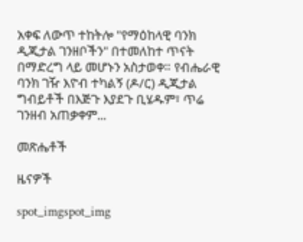አቀፍ ለውጥ ተከትሎ "የማዕከላዊ ባንክ ዲጂታል ገንዘቦችን" በተመለከተ ጥናት በማድረግ ላይ መሆኑን አስታወቀ። የብሔራዊ ባንክ ገዥ እዮብ ተካልኝ (ዶ/ር) ዲጂታል ግብይቶች በእጅጉ እያደጉ ቢሄዱም፣ ጥሬ ገንዘብ አጠቃቀም...

መጽሔቶች

ዜናዎች

spot_imgspot_img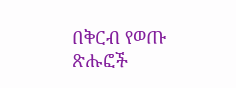በቅርብ የወጡ ጽሑፎች